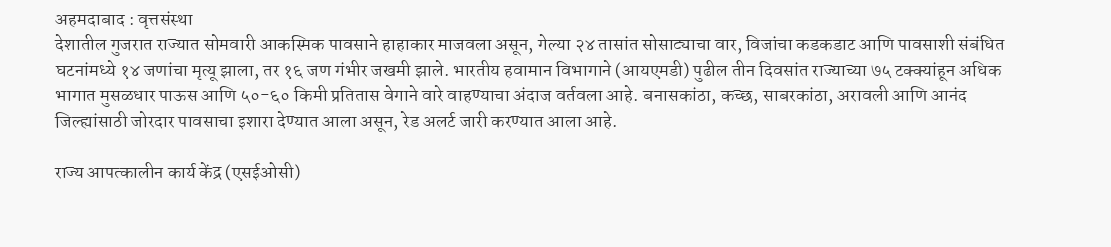अहमदाबाद : वृत्तसंस्था
देशातील गुजरात राज्यात सोमवारी आकस्मिक पावसाने हाहाकार माजवला असून, गेल्या २४ तासांत सोसाट्याचा वार, विजांचा कडकडाट आणि पावसाशी संबंधित घटनांमध्ये १४ जणांचा मृत्यू झाला, तर १६ जण गंभीर जखमी झाले. भारतीय हवामान विभागाने (आयएमडी) पुढील तीन दिवसांत राज्याच्या ७५ टक्क्यांहून अधिक भागात मुसळधार पाऊस आणि ५०-६० किमी प्रतितास वेगाने वारे वाहण्याचा अंदाज वर्तवला आहे. बनासकांठा, कच्छ, साबरकांठा, अरावली आणि आनंद जिल्ह्यांसाठी जोरदार पावसाचा इशारा देण्यात आला असून, रेड अलर्ट जारी करण्यात आला आहे.

राज्य आपत्कालीन कार्य केंद्र (एसईओसी)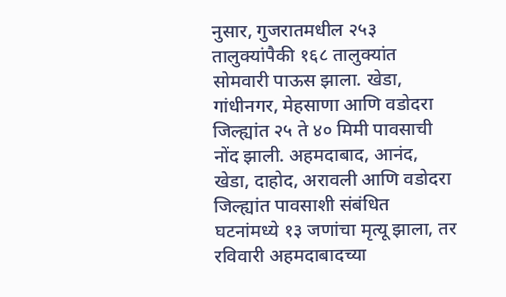नुसार, गुजरातमधील २५३ तालुक्यांपैकी १६८ तालुक्यांत सोमवारी पाऊस झाला. खेडा, गांधीनगर, मेहसाणा आणि वडोदरा जिल्ह्यांत २५ ते ४० मिमी पावसाची नोंद झाली. अहमदाबाद, आनंद, खेडा, दाहोद, अरावली आणि वडोदरा जिल्ह्यांत पावसाशी संबंधित घटनांमध्ये १३ जणांचा मृत्यू झाला, तर रविवारी अहमदाबादच्या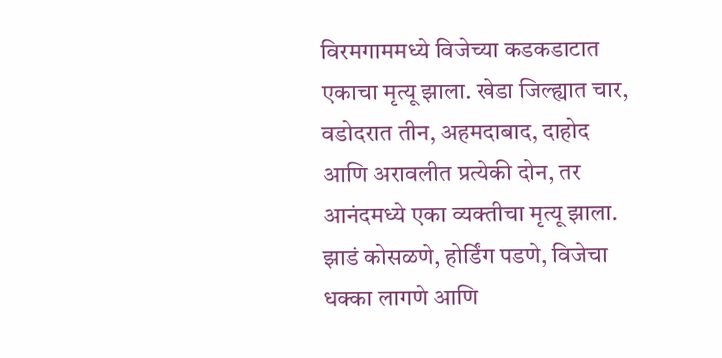विरमगाममध्ये विजेच्या कडकडाटात एकाचा मृत्यू झाला. खेडा जिल्ह्यात चार, वडोदरात तीन, अहमदाबाद, दाहोद आणि अरावलीत प्रत्येकी दोन, तर आनंदमध्ये एका व्यक्तीचा मृत्यू झाला. झाडं कोसळणे, होर्डिंग पडणे, विजेचा धक्का लागणे आणि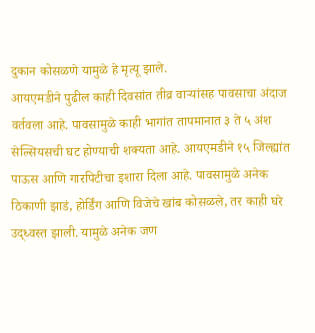दुकान कोसळणे यामुळे हे मृत्यू झाले.
आयएमडीने पुढील काही दिवसांत तीव्र वाऱ्यांसह पावसाचा अंदाज वर्तवला आहे. पावसामुळे काही भागांत तापमानात ३ ते ५ अंश सेल्सियसची घट होण्याची शक्यता आहे. आयएमडीने १५ जिल्ह्यांत पाऊस आणि गारपिटीचा इशारा दिला आहे. पावसामुळे अनेक ठिकाणी झाडं, होर्डिंग आणि विजेचे खांब कोसळले, तर काही घरे उद्ध्वस्त झाली. यामुळे अनेक जण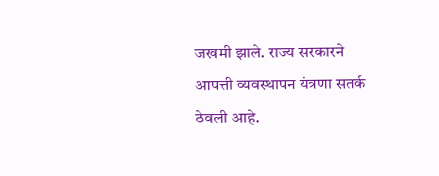जखमी झाले. राज्य सरकारने आपत्ती व्यवस्थापन यंत्रणा सतर्क ठेवली आहे.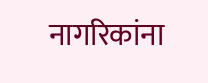नागरिकांना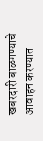खबरदारी बाळगण्याचे आवाहन करण्यात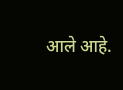आले आहे.